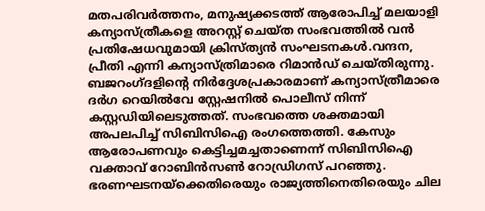മതപരിവർത്തനം, മനുഷ്യക്കടത്ത് ആരോപിച്ച് മലയാളി കന്യാസ്ത്രീകളെ അറസ്റ്റ് ചെയ്ത സംഭവത്തിൽ വൻ പ്രതിഷേധവുമായി ക്രിസ്ത്യൻ സംഘടനകൾ.വന്ദന, പ്രീതി എന്നി കന്യാസ്ത്രിമാരെ റിമാൻഡ് ചെയ്തിരുന്നു. ബജറംഗ്ദളിന്റെ നിർദ്ദേശപ്രകാരമാണ് കന്യാസ്ത്രീമാരെ ദർഗ റെയിൽവേ സ്റ്റേഷനിൽ പൊലീസ് നിന്ന് കസ്റ്റഡിയിലെടുത്തത്. സംഭവത്തെ ശക്തമായി അപലപിച്ച് സിബിസിഐ രംഗത്തെത്തി. കേസും ആരോപണവും കെട്ടിച്ചമച്ചതാണെന്ന് സിബിസിഐ വക്താവ് റോബിൻസൺ റോഡ്രിഗസ് പറഞ്ഞു. ഭരണഘടനയ്ക്കെതിരെയും രാജ്യത്തിനെതിരെയും ചില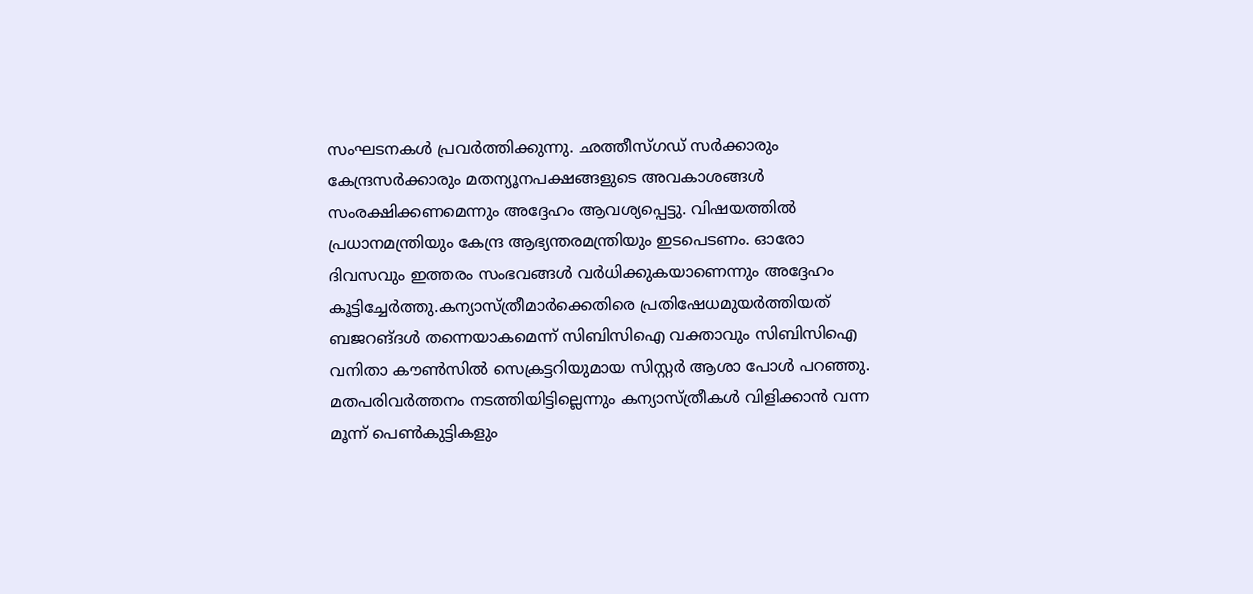സംഘടനകൾ പ്രവർത്തിക്കുന്നു. ഛത്തീസ്ഗഡ് സർക്കാരും കേന്ദ്രസർക്കാരും മതന്യൂനപക്ഷങ്ങളുടെ അവകാശങ്ങൾ സംരക്ഷിക്കണമെന്നും അദ്ദേഹം ആവശ്യപ്പെട്ടു. വിഷയത്തിൽ പ്രധാനമന്ത്രിയും കേന്ദ്ര ആഭ്യന്തരമന്ത്രിയും ഇടപെടണം. ഓരോ ദിവസവും ഇത്തരം സംഭവങ്ങൾ വർധിക്കുകയാണെന്നും അദ്ദേഹം കൂട്ടിച്ചേർത്തു.കന്യാസ്ത്രീമാർക്കെതിരെ പ്രതിഷേധമുയർത്തിയത് ബജറങ്ദൾ തന്നെയാകമെന്ന് സിബിസിഐ വക്താവും സിബിസിഐ വനിതാ കൗൺസിൽ സെക്രട്ടറിയുമായ സിസ്റ്റർ ആശാ പോൾ പറഞ്ഞു. മതപരിവർത്തനം നടത്തിയിട്ടില്ലെന്നും കന്യാസ്ത്രീകൾ വിളിക്കാൻ വന്ന മൂന്ന് പെൺകുട്ടികളും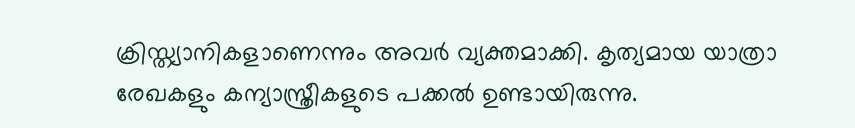ക്രിസ്ത്യാനികളാണെന്നും അവർ വ്യക്തമാക്കി. കൃത്യമായ യാത്രാ രേഖകളും കന്യാസ്ത്രീകളുടെ പക്കൽ ഉണ്ടായിരുന്നു.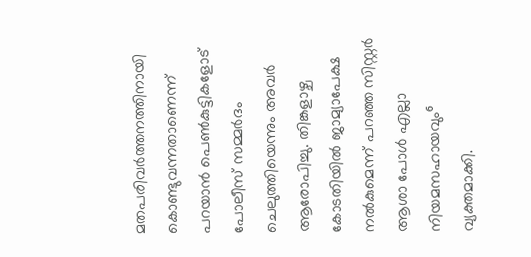മതപരിവർത്തനത്തിനായി കൊണ്ടുവന്നതാണെന്ന് പറയാൻ പെൺകുട്ടികളോട് പോലീസ് സമ്മർദം ചെലുത്തിയെന്നും അവർ ആരോപിച്ചു. തിങ്കളാഴ്ച കോടതിയിൽ ജാമ്യാപേക്ഷ നൽകുമെന്ന് പറഞ്ഞ സിസ്റ്റർ ആശാ പോൾ എല്ലാ നിയമസഹായവും⁶ വ്യക്തമാക്കി.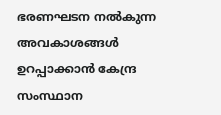ഭരണഘടന നൽകുന്ന അവകാശങ്ങൾ ഉറപ്പാക്കാൻ കേന്ദ്ര സംസ്ഥാന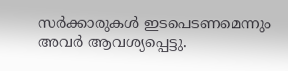സർക്കാരുകൾ ഇടപെടണമെന്നും അവർ ആവശ്യപ്പെട്ടു.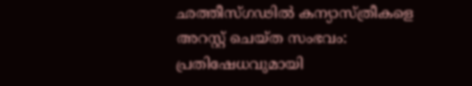ഛത്തീസ്ഗഢിൽ കന്യാസ്ത്രീകളെ അറസ്റ്റ് ചെയ്ത സംഭവം: പ്രതിഷേധവുമായി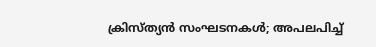ക്രിസ്ത്യൻ സംഘടനകൾ; അപലപിച്ച്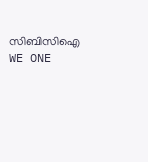സിബിസിഐ
WE ONE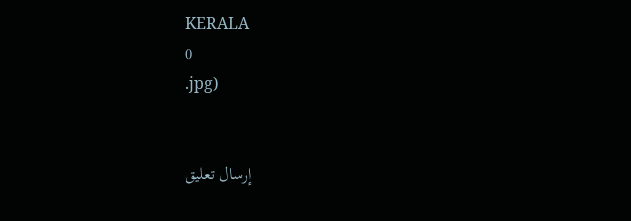KERALA
0
.jpg)


إرسال تعليق